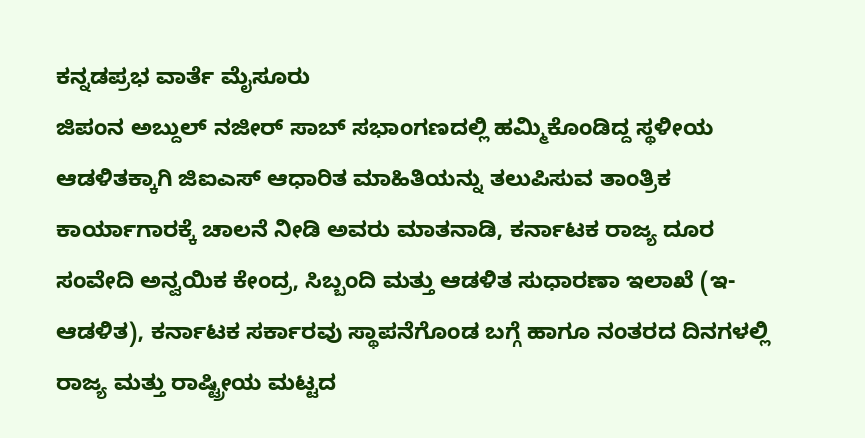ಕನ್ನಡಪ್ರಭ ವಾರ್ತೆ ಮೈಸೂರು
ಜಿಪಂನ ಅಬ್ದುಲ್ ನಜೀರ್ ಸಾಬ್ ಸಭಾಂಗಣದಲ್ಲಿ ಹಮ್ಮಿಕೊಂಡಿದ್ದ ಸ್ಥಳೀಯ ಆಡಳಿತಕ್ಕಾಗಿ ಜಿಐಎಸ್ ಆಧಾರಿತ ಮಾಹಿತಿಯನ್ನು ತಲುಪಿಸುವ ತಾಂತ್ರಿಕ ಕಾರ್ಯಾಗಾರಕ್ಕೆ ಚಾಲನೆ ನೀಡಿ ಅವರು ಮಾತನಾಡಿ, ಕರ್ನಾಟಕ ರಾಜ್ಯ ದೂರ ಸಂವೇದಿ ಅನ್ವಯಿಕ ಕೇಂದ್ರ, ಸಿಬ್ಬಂದಿ ಮತ್ತು ಆಡಳಿತ ಸುಧಾರಣಾ ಇಲಾಖೆ (ಇ-ಆಡಳಿತ), ಕರ್ನಾಟಕ ಸರ್ಕಾರವು ಸ್ಥಾಪನೆಗೊಂಡ ಬಗ್ಗೆ ಹಾಗೂ ನಂತರದ ದಿನಗಳಲ್ಲಿ ರಾಜ್ಯ ಮತ್ತು ರಾಷ್ಟ್ರೀಯ ಮಟ್ಟದ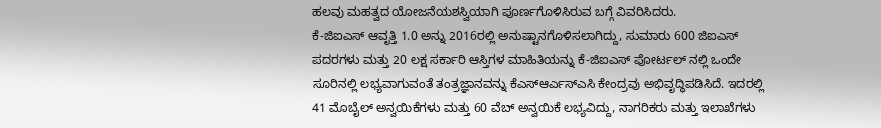ಹಲವು ಮಹತ್ವದ ಯೋಜನೆಯಶಸ್ವಿಯಾಗಿ ಪೂರ್ಣಗೊಳಿಸಿರುವ ಬಗ್ಗೆ ವಿವರಿಸಿದರು.
ಕೆ-ಜಿಐಎಸ್ ಆವೃತ್ತಿ 1.0 ಅನ್ನು 2016ರಲ್ಲಿ ಅನುಷ್ಟಾನಗೊಳಿಸಲಾಗಿದ್ದು, ಸುಮಾರು 600 ಜಿಐಎಸ್ ಪದರಗಳು ಮತ್ತು 20 ಲಕ್ಷ ಸರ್ಕಾರಿ ಆಸ್ತಿಗಳ ಮಾಹಿತಿಯನ್ನು ಕೆ-ಜಿಐಎಸ್ ಪೋರ್ಟಲ್ ನಲ್ಲಿ ಒಂದೇ ಸೂರಿನಲ್ಲಿ ಲಭ್ಯವಾಗುವಂತೆ ತಂತ್ರಜ್ಞಾನವನ್ನು ಕೆಎಸ್ಆರ್ಎಸ್ಎಸಿ ಕೇಂದ್ರವು ಅಭಿವೃದ್ಧಿಪಡಿಸಿದೆ. ಇದರಲ್ಲಿ 41 ಮೊಬೈಲ್ ಅನ್ವಯಿಕೆಗಳು ಮತ್ತು 60 ವೆಬ್ ಅನ್ವಯಿಕೆ ಲಭ್ಯವಿದ್ದು, ನಾಗರಿಕರು ಮತ್ತು ಇಲಾಖೆಗಳು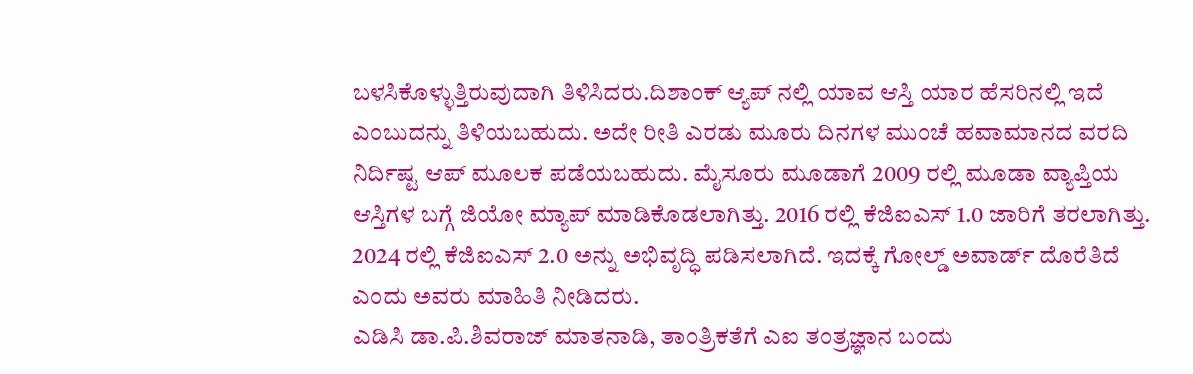ಬಳಸಿಕೊಳ್ಳುತ್ತಿರುವುದಾಗಿ ತಿಳಿಸಿದರು.ದಿಶಾಂಕ್ ಆ್ಯಪ್ ನಲ್ಲಿ ಯಾವ ಆಸ್ತಿ ಯಾರ ಹೆಸರಿನಲ್ಲಿ ಇದೆ ಎಂಬುದನ್ನು ತಿಳಿಯಬಹುದು. ಅದೇ ರೀತಿ ಎರಡು ಮೂರು ದಿನಗಳ ಮುಂಚೆ ಹವಾಮಾನದ ವರದಿ ನಿರ್ದಿಷ್ಟ ಆಪ್ ಮೂಲಕ ಪಡೆಯಬಹುದು. ಮೈಸೂರು ಮೂಡಾಗೆ 2009 ರಲ್ಲಿ ಮೂಡಾ ವ್ಯಾಪ್ತಿಯ ಆಸ್ತಿಗಳ ಬಗ್ಗೆ ಜಿಯೋ ಮ್ಯಾಪ್ ಮಾಡಿಕೊಡಲಾಗಿತ್ತು. 2016 ರಲ್ಲಿ ಕೆಜಿಐಎಸ್ 1.0 ಜಾರಿಗೆ ತರಲಾಗಿತ್ತು. 2024 ರಲ್ಲಿ ಕೆಜಿಐಎಸ್ 2.0 ಅನ್ನು ಅಭಿವೃದ್ಧಿ ಪಡಿಸಲಾಗಿದೆ. ಇದಕ್ಕೆ ಗೋಲ್ಡ್ ಅವಾರ್ಡ್ ದೊರೆತಿದೆ ಎಂದು ಅವರು ಮಾಹಿತಿ ನೀಡಿದರು.
ಎಡಿಸಿ ಡಾ.ಪಿ.ಶಿವರಾಜ್ ಮಾತನಾಡಿ, ತಾಂತ್ರಿಕತೆಗೆ ಎಐ ತಂತ್ರಜ್ಞಾನ ಬಂದು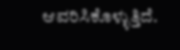ಆವರಿಸಿಕೊಳ್ಳುತ್ತಿದೆ.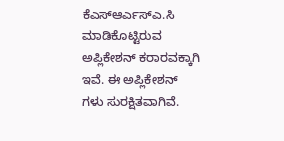ಕೆಎಸ್ಆರ್ಎಸ್ಎ.ಸಿ ಮಾಡಿಕೊಟ್ಟಿರುವ ಅಪ್ಲಿಕೇಶನ್ ಕರಾರವಕ್ಕಾಗಿ ಇವೆ. ಈ ಅಪ್ಲಿಕೇಶನ್ ಗಳು ಸುರಕ್ಷಿತವಾಗಿವೆ.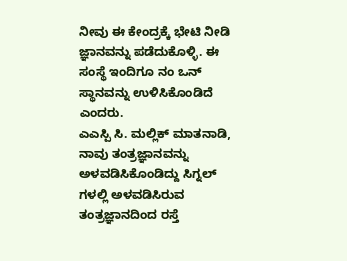ನೀವು ಈ ಕೇಂದ್ರಕ್ಕೆ ಭೇಟಿ ನೀಡಿ ಜ್ಞಾನವನ್ನು ಪಡೆದುಕೊಳ್ಳಿ. ಈ ಸಂಸ್ಥೆ ಇಂದಿಗೂ ನಂ ಒನ್ ಸ್ಥಾನವನ್ನು ಉಳಿಸಿಕೊಂಡಿದೆ ಎಂದರು.
ಎಎಸ್ಪಿ ಸಿ. ಮಲ್ಲಿಕ್ ಮಾತನಾಡಿ, ನಾವು ತಂತ್ರಜ್ಞಾನವನ್ನು ಅಳವಡಿಸಿಕೊಂಡಿದ್ದು ಸಿಗ್ನಲ್ ಗಳಲ್ಲಿ ಅಳವಡಿಸಿರುವ ತಂತ್ರಜ್ಞಾನದಿಂದ ರಸ್ತೆ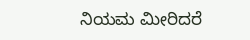ನಿಯಮ ಮೀರಿದರೆ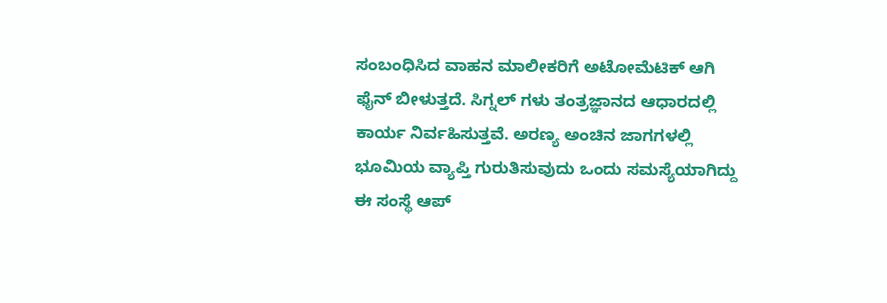ಸಂಬಂಧಿಸಿದ ವಾಹನ ಮಾಲೀಕರಿಗೆ ಅಟೋಮೆಟಿಕ್ ಆಗಿ ಫೈನ್ ಬೀಳುತ್ತದೆ. ಸಿಗ್ನಲ್ ಗಳು ತಂತ್ರಜ್ಞಾನದ ಆಧಾರದಲ್ಲಿ ಕಾರ್ಯ ನಿರ್ವಹಿಸುತ್ತವೆ. ಅರಣ್ಯ ಅಂಚಿನ ಜಾಗಗಳಲ್ಲಿ ಭೂಮಿಯ ವ್ಯಾಪ್ತಿ ಗುರುತಿಸುವುದು ಒಂದು ಸಮಸ್ಯೆಯಾಗಿದ್ದು ಈ ಸಂಸ್ಥೆ ಆಪ್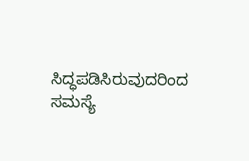ಸಿದ್ಧಪಡಿಸಿರುವುದರಿಂದ ಸಮಸ್ಯೆ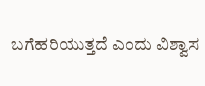ಬಗೆಹರಿಯುತ್ತದೆ ಎಂದು ವಿಶ್ವಾಸ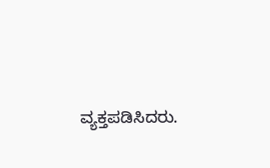ವ್ಯಕ್ತಪಡಿಸಿದರು.